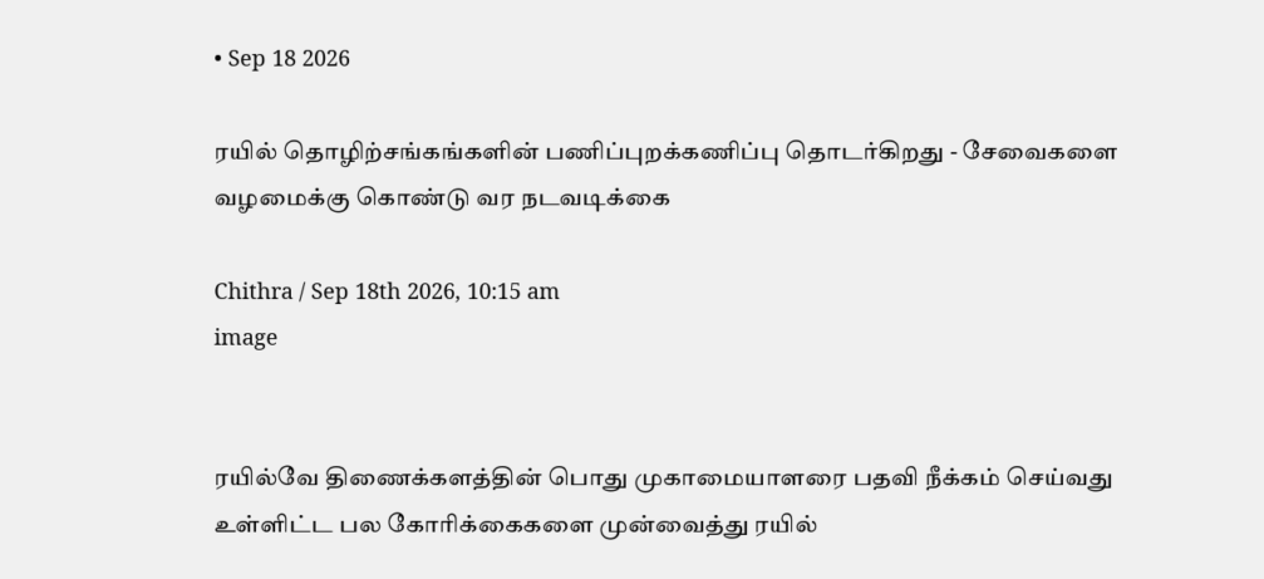• Sep 18 2026

ரயில் தொழிற்சங்கங்களின் பணிப்புறக்கணிப்பு தொடர்கிறது - சேவைகளை வழமைக்கு கொண்டு வர நடவடிக்கை

Chithra / Sep 18th 2026, 10:15 am
image


ரயில்வே திணைக்களத்தின் பொது முகாமையாளரை பதவி நீக்கம் செய்வது உள்ளிட்ட பல கோரிக்கைகளை முன்வைத்து ரயில்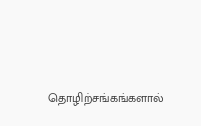தொழிற்சங்கங்களால்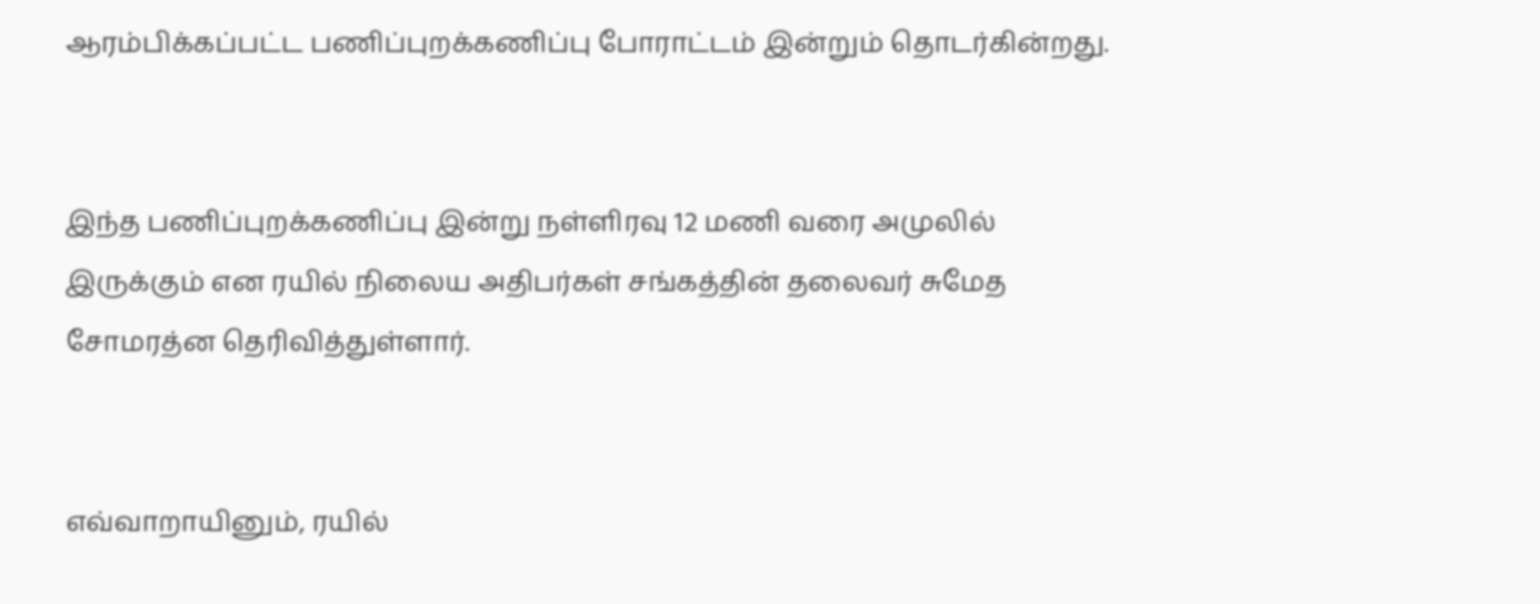ஆரம்பிக்கப்பட்ட பணிப்புறக்கணிப்பு போராட்டம் இன்றும் தொடர்கின்றது.


இந்த பணிப்புறக்கணிப்பு இன்று நள்ளிரவு 12 மணி வரை அமுலில் இருக்கும் என ரயில் நிலைய அதிபர்கள் சங்கத்தின் தலைவர் சுமேத சோமரத்ன தெரிவித்துள்ளார்.


எவ்வாறாயினும், ரயில்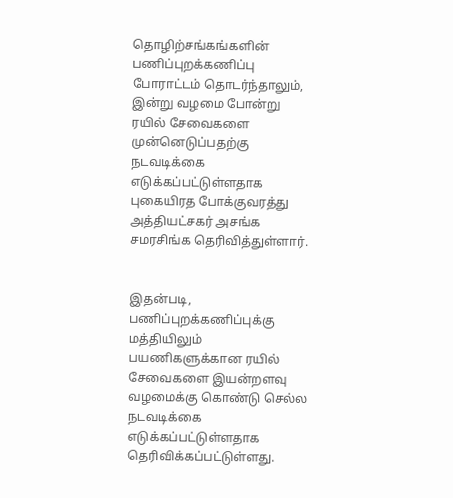தொழிற்சங்கங்களின் பணிப்புறக்கணிப்பு போராட்டம் தொடர்ந்தாலும், இன்று வழமை போன்று ரயில் சேவைகளை முன்னெடுப்பதற்கு நடவடிக்கை எடுக்கப்பட்டுள்ளதாக புகையிரத போக்குவரத்து அத்தியட்சகர் அசங்க சமரசிங்க தெரிவித்துள்ளார்.


இதன்படி, பணிப்புறக்கணிப்புக்கு மத்தியிலும் பயணிகளுக்கான ரயில் சேவைகளை இயன்றளவு வழமைக்கு கொண்டு செல்ல நடவடிக்கை எடுக்கப்பட்டுள்ளதாக தெரிவிக்கப்பட்டுள்ளது.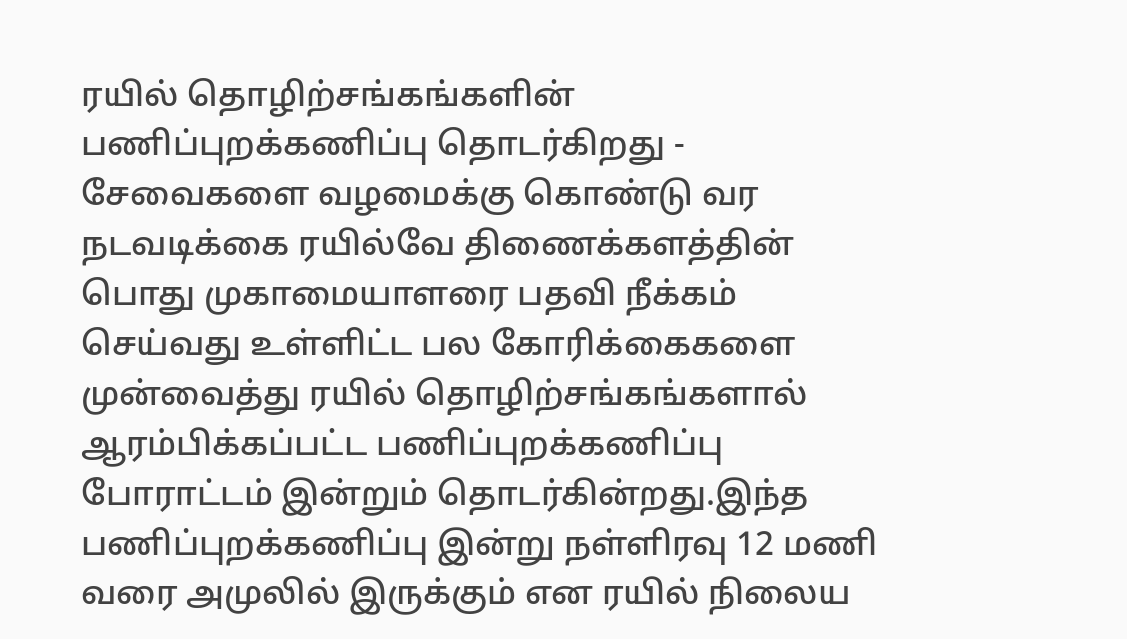ரயில் தொழிற்சங்கங்களின் பணிப்புறக்கணிப்பு தொடர்கிறது - சேவைகளை வழமைக்கு கொண்டு வர நடவடிக்கை ரயில்வே திணைக்களத்தின் பொது முகாமையாளரை பதவி நீக்கம் செய்வது உள்ளிட்ட பல கோரிக்கைகளை முன்வைத்து ரயில் தொழிற்சங்கங்களால் ஆரம்பிக்கப்பட்ட பணிப்புறக்கணிப்பு போராட்டம் இன்றும் தொடர்கின்றது.இந்த பணிப்புறக்கணிப்பு இன்று நள்ளிரவு 12 மணி வரை அமுலில் இருக்கும் என ரயில் நிலைய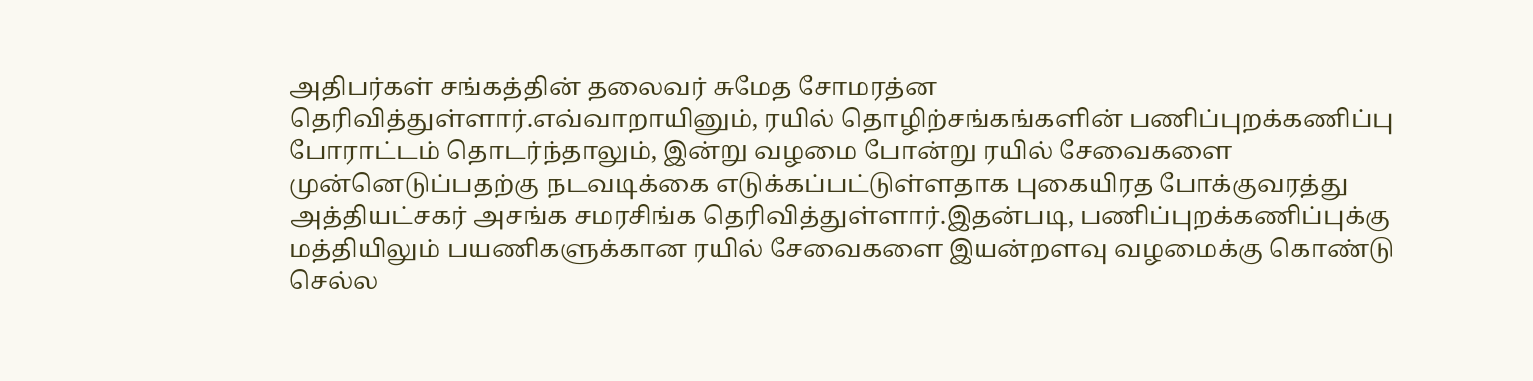அதிபர்கள் சங்கத்தின் தலைவர் சுமேத சோமரத்ன தெரிவித்துள்ளார்.எவ்வாறாயினும், ரயில் தொழிற்சங்கங்களின் பணிப்புறக்கணிப்பு போராட்டம் தொடர்ந்தாலும், இன்று வழமை போன்று ரயில் சேவைகளை முன்னெடுப்பதற்கு நடவடிக்கை எடுக்கப்பட்டுள்ளதாக புகையிரத போக்குவரத்து அத்தியட்சகர் அசங்க சமரசிங்க தெரிவித்துள்ளார்.இதன்படி, பணிப்புறக்கணிப்புக்கு மத்தியிலும் பயணிகளுக்கான ரயில் சேவைகளை இயன்றளவு வழமைக்கு கொண்டு செல்ல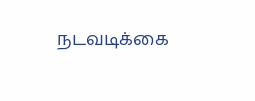நடவடிக்கை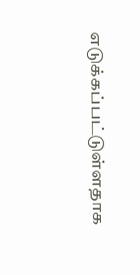எடுக்கப்பட்டுள்ளதாக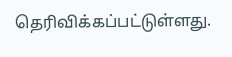தெரிவிக்கப்பட்டுள்ளது.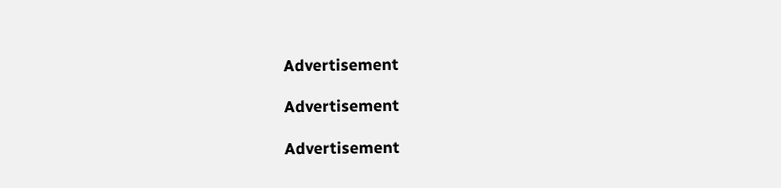Advertisement

Advertisement

Advertisement